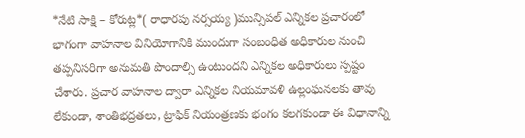*నేటి సాక్షి – కోరుట్ల*( రాధారపు నర్సయ్య )మున్సిపల్ ఎన్నికల ప్రచారంలో భాగంగా వాహనాల వినియోగానికి ముందుగా సంబంధిత అధికారుల నుంచి తప్పనిసరిగా అనుమతి పొందాల్సి ఉంటుందని ఎన్నికల అధికారులు స్పష్టం చేశారు. ప్రచార వాహనాల ద్వారా ఎన్నికల నియమావళి ఉల్లంఘనలకు తావు లేకుండా, శాంతిభద్రతలు, ట్రాఫిక్ నియంత్రణకు భంగం కలగకుండా ఈ విధానాన్ని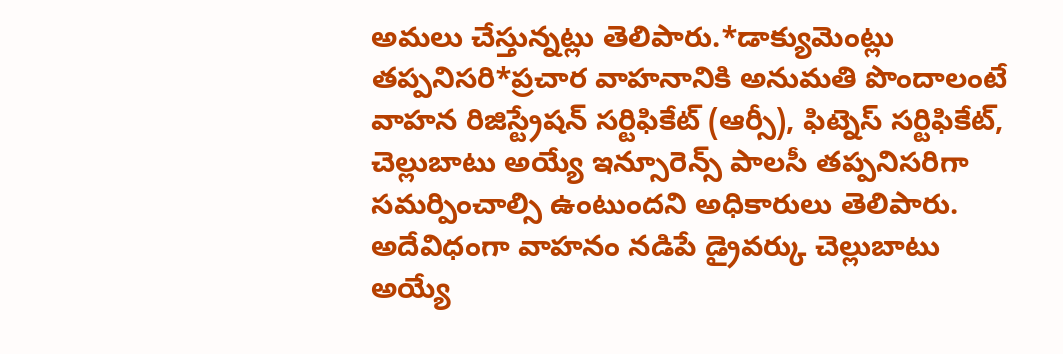అమలు చేస్తున్నట్లు తెలిపారు.*డాక్యుమెంట్లు తప్పనిసరి*ప్రచార వాహనానికి అనుమతి పొందాలంటే వాహన రిజిస్ట్రేషన్ సర్టిఫికేట్ (ఆర్సీ), ఫిట్నెస్ సర్టిఫికేట్, చెల్లుబాటు అయ్యే ఇన్సూరెన్స్ పాలసీ తప్పనిసరిగా సమర్పించాల్సి ఉంటుందని అధికారులు తెలిపారు. అదేవిధంగా వాహనం నడిపే డ్రైవర్కు చెల్లుబాటు అయ్యే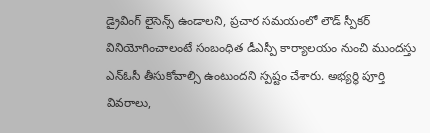డ్రైవింగ్ లైసెన్స్ ఉండాలని, ప్రచార సమయంలో లౌడ్ స్పీకర్ వినియోగించాలంటే సంబంధిత డీఎస్పీ కార్యాలయం నుంచి ముందస్తు ఎన్ఓసీ తీసుకోవాల్సి ఉంటుందని స్పష్టం చేశారు. అభ్యర్థి పూర్తి వివరాలు,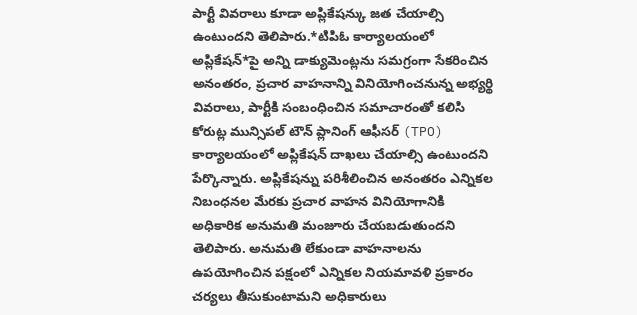పార్టీ వివరాలు కూడా అప్లికేషన్కు జత చేయాల్సి ఉంటుందని తెలిపారు.*టిపిఓ కార్యాలయంలో అప్లికేషన్*పై అన్ని డాక్యుమెంట్లను సమగ్రంగా సేకరించిన అనంతరం, ప్రచార వాహనాన్ని వినియోగించనున్న అభ్యర్థి వివరాలు, పార్టీకి సంబంధించిన సమాచారంతో కలిసి కోరుట్ల మున్సిపల్ టౌన్ ప్లానింగ్ ఆఫీసర్ (TPO) కార్యాలయంలో అప్లికేషన్ దాఖలు చేయాల్సి ఉంటుందని పేర్కొన్నారు. అప్లికేషన్ను పరిశీలించిన అనంతరం ఎన్నికల నిబంధనల మేరకు ప్రచార వాహన వినియోగానికి అధికారిక అనుమతి మంజూరు చేయబడుతుందని తెలిపారు. అనుమతి లేకుండా వాహనాలను ఉపయోగించిన పక్షంలో ఎన్నికల నియమావళి ప్రకారం చర్యలు తీసుకుంటామని అధికారులు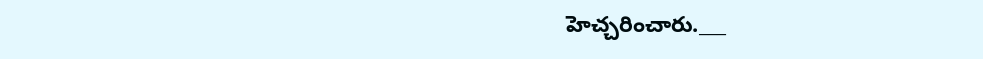హెచ్చరించారు.___